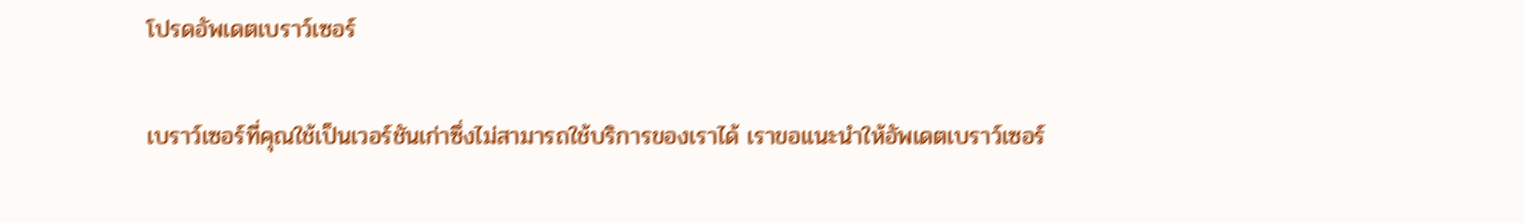โปรดอัพเดตเบราว์เซอร์

เบราว์เซอร์ที่คุณใช้เป็นเวอร์ชันเก่าซึ่งไม่สามารถใช้บริการของเราได้ เราขอแนะนำให้อัพเดตเบราว์เซอร์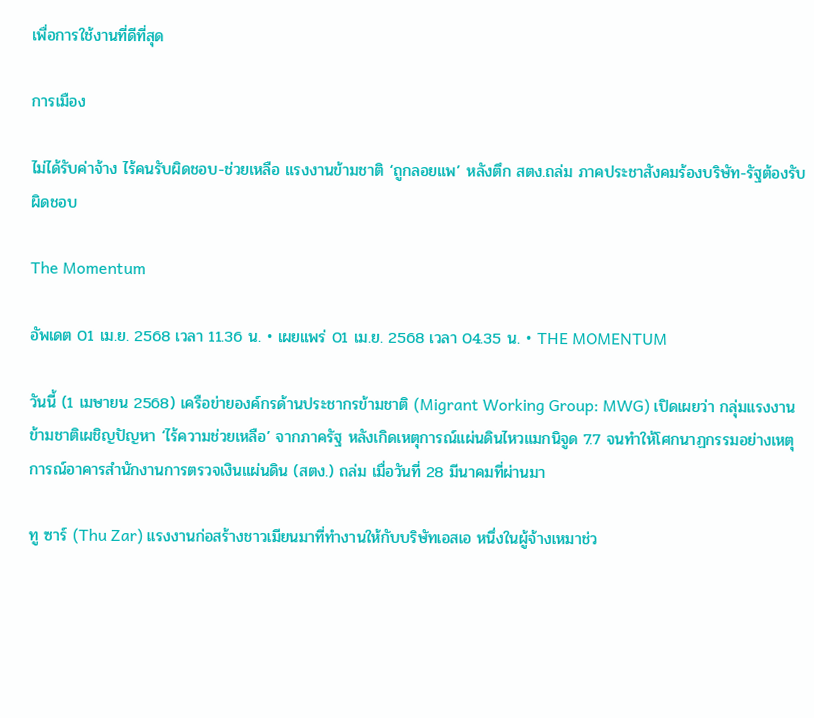เพื่อการใช้งานที่ดีที่สุด

การเมือง

ไม่ได้รับค่าจ้าง ไร้คนรับผิดชอบ-ช่วยเหลือ แรงงานข้ามชาติ ‘ถูกลอยแพ’ หลังตึก สตง.ถล่ม ภาคประชาสังคมร้องบริษัท-รัฐต้องรับผิดชอบ

The Momentum

อัพเดต 01 เม.ย. 2568 เวลา 11.36 น. • เผยแพร่ 01 เม.ย. 2568 เวลา 04.35 น. • THE MOMENTUM

วันนี้ (1 เมษายน 2568) เครือข่ายองค์กรด้านประชากรข้ามชาติ (Migrant Working Group: MWG) เปิดเผยว่า กลุ่มแรงงานข้ามชาติเผชิญปัญหา ‘ไร้ความช่วยเหลือ’ จากภาครัฐ หลังเกิดเหตุการณ์แผ่นดินไหวแมกนิจูด 7.7 จนทำให้โศกนาฏกรรมอย่างเหตุการณ์อาคารสำนักงานการตรวจเงินแผ่นดิน (สตง.) ถล่ม เมื่อวันที่ 28 มีนาคมที่ผ่านมา

ทู ซาร์ (Thu Zar) แรงงานก่อสร้างชาวเมียนมาที่ทำงานให้กับบริษัทเอสเอ หนึ่งในผู้จ้างเหมาช่ว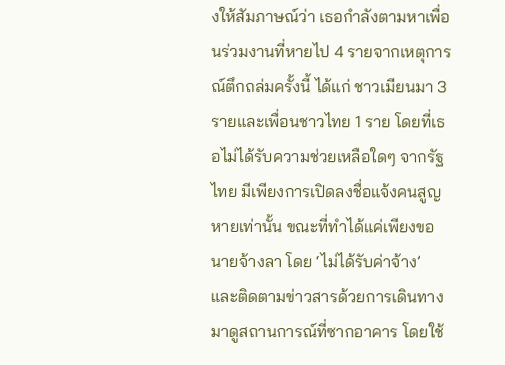งให้สัมภาษณ์ว่า เธอกำลังตามหาเพื่อนร่วมงานที่หายไป 4 รายจากเหตุการณ์ตึกถล่มครั้งนี้ ได้แก่ ชาวเมียนมา 3 รายและเพื่อนชาวไทย 1 ราย โดยที่เธอไม่ได้รับความช่วยเหลือใดๆ จากรัฐไทย มีเพียงการเปิดลงชื่อแจ้งคนสูญหายเท่านั้น ขณะที่ทำได้แค่เพียงขอนายจ้างลา โดย ‘ไม่ได้รับค่าจ้าง’ และติดตามข่าวสารด้วยการเดินทางมาดูสถานการณ์ที่ซากอาคาร โดยใช้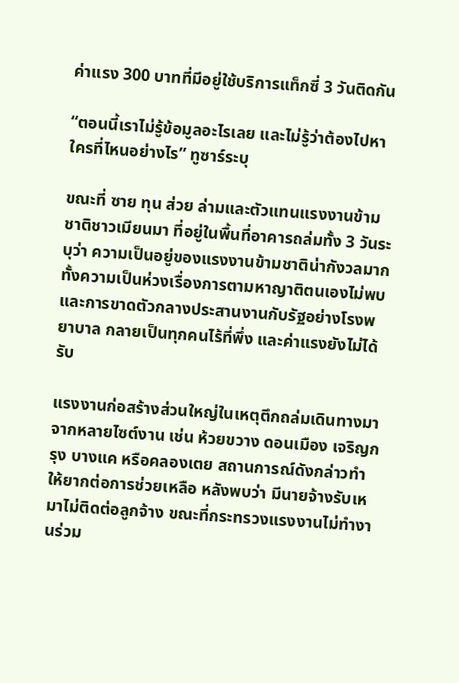ค่าแรง 300 บาทที่มีอยู่ใช้บริการแท็กซี่ 3 วันติดกัน

“ตอนนี้เราไม่รู้ข้อมูลอะไรเลย และไม่รู้ว่าต้องไปหาใครที่ไหนอย่างไร” ทูซาร์ระบุ

ขณะที่ ซาย ทุน ส่วย ล่ามและตัวแทนแรงงานข้ามชาติชาวเมียนมา ที่อยู่ในพื้นที่อาคารถล่มทั้ง 3 วันระบุว่า ความเป็นอยู่ของแรงงานข้ามชาติน่ากังวลมาก ทั้งความเป็นห่วงเรื่องการตามหาญาติตนเองไม่พบ และการขาดตัวกลางประสานงานกับรัฐอย่างโรงพยาบาล กลายเป็นทุกคนไร้ที่พึ่ง และค่าแรงยังไม่ได้รับ

แรงงานก่อสร้างส่วนใหญ่ในเหตุตึกถล่มเดินทางมาจากหลายไซต์งาน เช่น ห้วยขวาง ดอนเมือง เจริญกรุง บางแค หรือคลองเตย สถานการณ์ดังกล่าวทำให้ยากต่อการช่วยเหลือ หลังพบว่า มีนายจ้างรับเหมาไม่ติดต่อลูกจ้าง ขณะที่กระทรวงแรงงานไม่ทำงานร่วม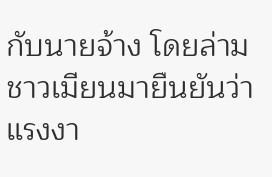กับนายจ้าง โดยล่ามชาวเมียนมายืนยันว่า แรงงา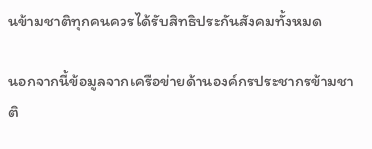นข้ามชาติทุกคนควรได้รับสิทธิประกันสังคมทั้งหมด

นอกจากนี้ข้อมูลจากเครือข่ายด้านองค์กรประชากรข้ามชาติ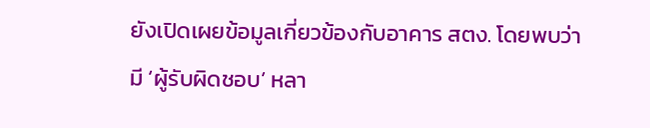ยังเปิดเผยข้อมูลเกี่ยวข้องกับอาคาร สตง. โดยพบว่า มี ‘ผู้รับผิดชอบ’ หลา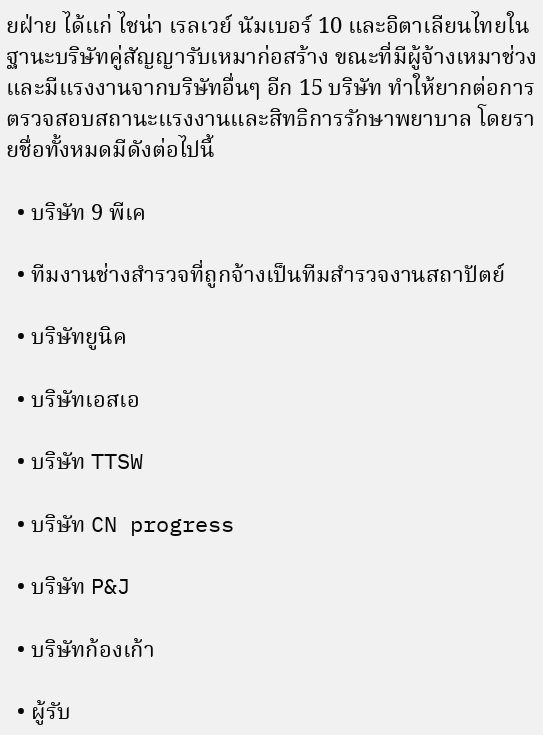ยฝ่าย ได้แก่ ไชน่า เรลเวย์ นัมเบอร์ 10 และอิตาเลียนไทยในฐานะบริษัทคู่สัญญารับเหมาก่อสร้าง ขณะที่มีผู้จ้างเหมาช่วงและมีแรงงานจากบริษัทอื่นๆ อีก 15 บริษัท ทำให้ยากต่อการตรวจสอบสถานะแรงงานและสิทธิการรักษาพยาบาล โดยรายชื่อทั้งหมดมีดังต่อไปนี้

  • บริษัท 9 พีเค

  • ทีมงานช่างสำรวจที่ถูกจ้างเป็นทีมสำรวจงานสถาปัตย์

  • บริษัทยูนิค

  • บริษัทเอสเอ

  • บริษัท TTSW

  • บริษัท CN progress

  • บริษัท P&J

  • บริษัทก้องเก้า

  • ผู้รับ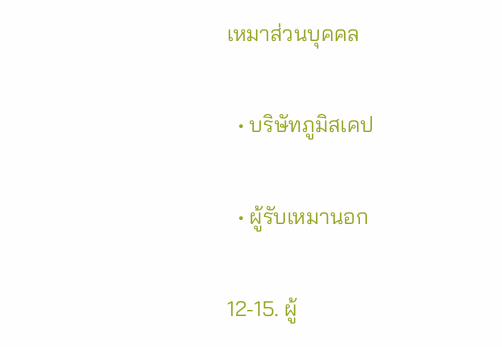เหมาส่วนบุคคล

  • บริษัทภูมิสเคป

  • ผู้รับเหมานอก

12-15. ผู้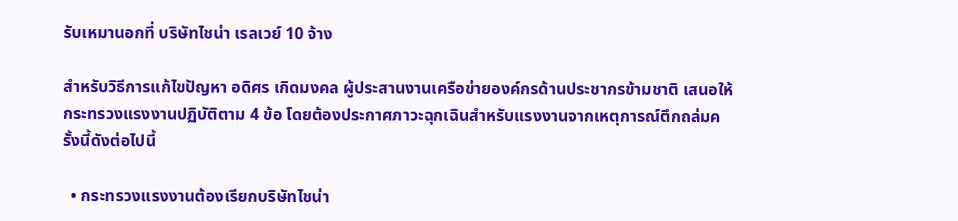รับเหมานอกที่ บริษัทไชน่า เรลเวย์ 10 จ้าง

สำหรับวิธีการแก้ไขปัญหา อดิศร เกิดมงคล ผู้ประสานงานเครือข่ายองค์กรด้านประชากรข้ามชาติ เสนอให้กระทรวงแรงงานปฏิบัติตาม 4 ข้อ โดยต้องประกาศภาวะฉุกเฉินสำหรับแรงงานจากเหตุการณ์ตึกถล่มครั้งนี้ดังต่อไปนี้

  • กระทรวงแรงงานต้องเรียกบริษัทไชน่า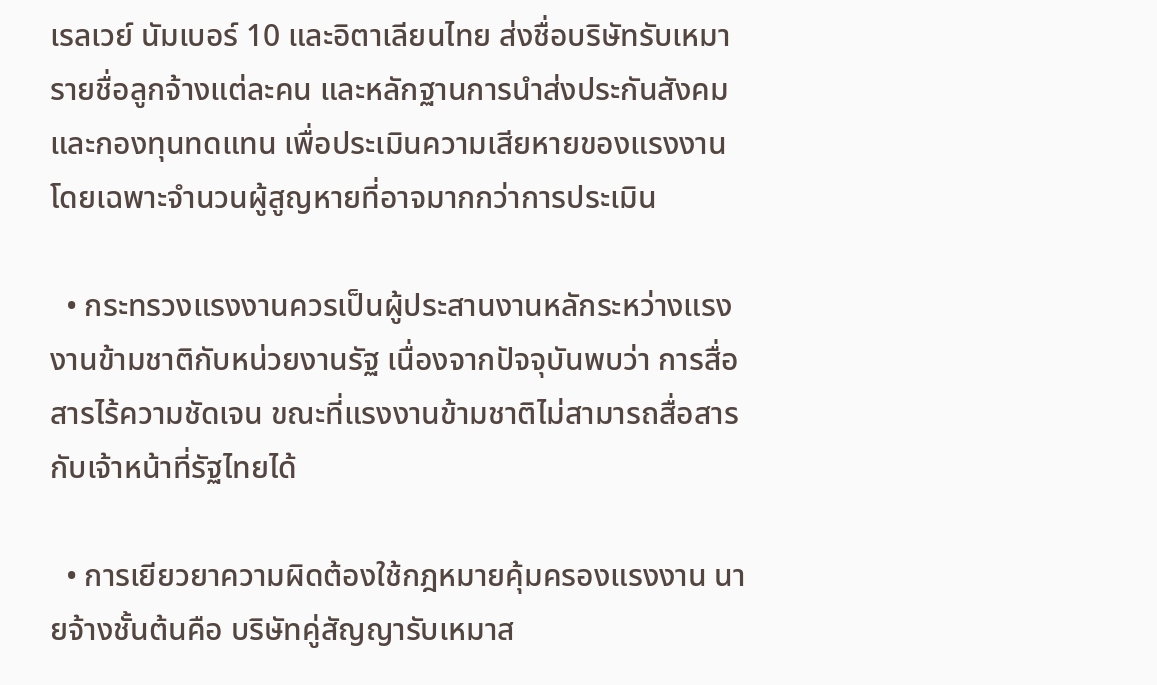เรลเวย์ นัมเบอร์ 10 และอิตาเลียนไทย ส่งชื่อบริษัทรับเหมา รายชื่อลูกจ้างแต่ละคน และหลักฐานการนำส่งประกันสังคมและกองทุนทดแทน เพื่อประเมินความเสียหายของแรงงาน โดยเฉพาะจำนวนผู้สูญหายที่อาจมากกว่าการประเมิน

  • กระทรวงแรงงานควรเป็นผู้ประสานงานหลักระหว่างแรงงานข้ามชาติกับหน่วยงานรัฐ เนื่องจากปัจจุบันพบว่า การสื่อสารไร้ความชัดเจน ขณะที่แรงงานข้ามชาติไม่สามารถสื่อสารกับเจ้าหน้าที่รัฐไทยได้

  • การเยียวยาความผิดต้องใช้กฎหมายคุ้มครองแรงงาน นายจ้างชั้นต้นคือ บริษัทคู่สัญญารับเหมาส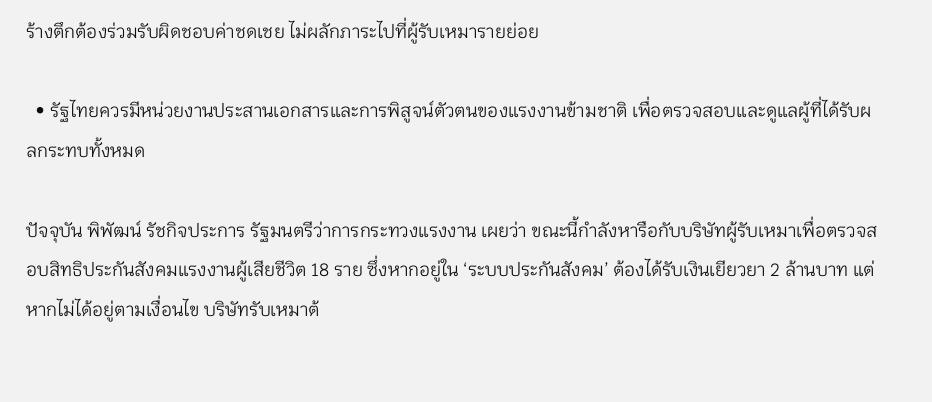ร้างตึกต้องร่วมรับผิดชอบค่าชดเชย ไม่ผลักภาระไปที่ผู้รับเหมารายย่อย

  • รัฐไทยควรมีหน่วยงานประสานเอกสารและการพิสูจน์ตัวตนของแรงงานข้ามชาติ เพื่อตรวจสอบและดูแลผู้ที่ได้รับผลกระทบทั้งหมด

ปัจจุบัน พิพัฒน์ รัชกิจประการ รัฐมนตรีว่าการกระทวงแรงงาน เผยว่า ขณะนี้กำลังหารือกับบริษัทผู้รับเหมาเพื่อตรวจสอบสิทธิประกันสังคมแรงงานผู้เสียชีวิต 18 ราย ซึ่งหากอยู่ใน ‘ระบบประกันสังคม’ ต้องได้รับเงินเยียวยา 2 ล้านบาท แต่หากไม่ได้อยู่ตามเงื่อนไข บริษัทรับเหมาต้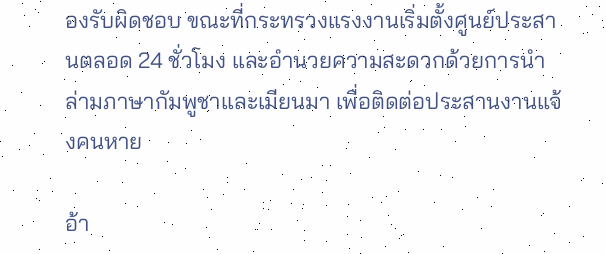องรับผิดชอบ ขณะที่กระทรวงแรงงานเริ่มตั้งศูนย์ประสานตลอด 24 ชั่วโมง และอำนวยความสะดวกด้วยการนำล่ามภาษากัมพูชาและเมียนมา เพื่อติดต่อประสานงานแจ้งคนหาย

อ้า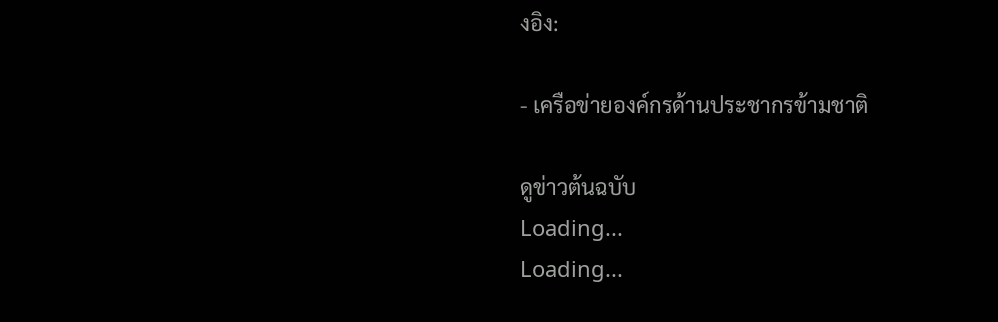งอิง:

- เครือข่ายองค์กรด้านประชากรข้ามชาติ

ดูข่าวต้นฉบับ
Loading...
Loading...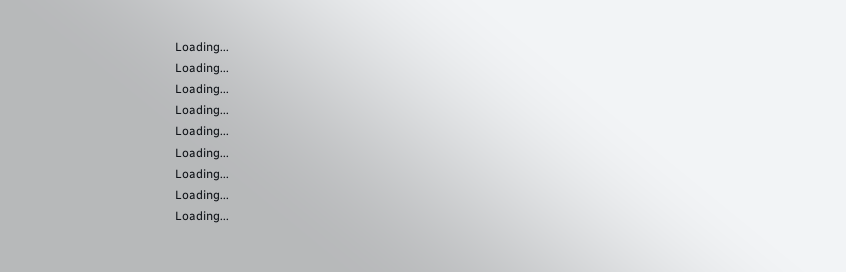Loading...
Loading...
Loading...
Loading...
Loading...
Loading...
Loading...
Loading...
Loading...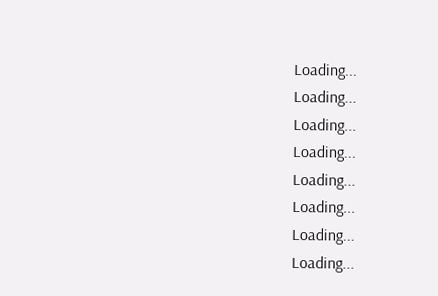Loading...
Loading...
Loading...
Loading...
Loading...
Loading...
Loading...
Loading...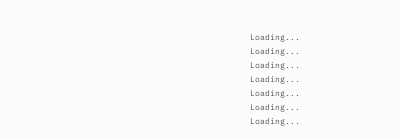Loading...
Loading...
Loading...
Loading...
Loading...
Loading...
Loading...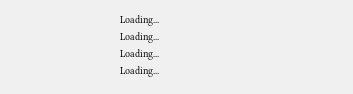Loading...
Loading...
Loading...
Loading...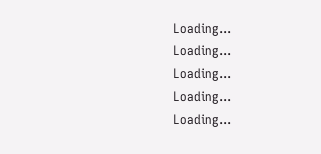Loading...
Loading...
Loading...
Loading...
Loading...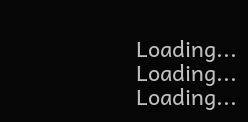Loading...
Loading...
Loading...